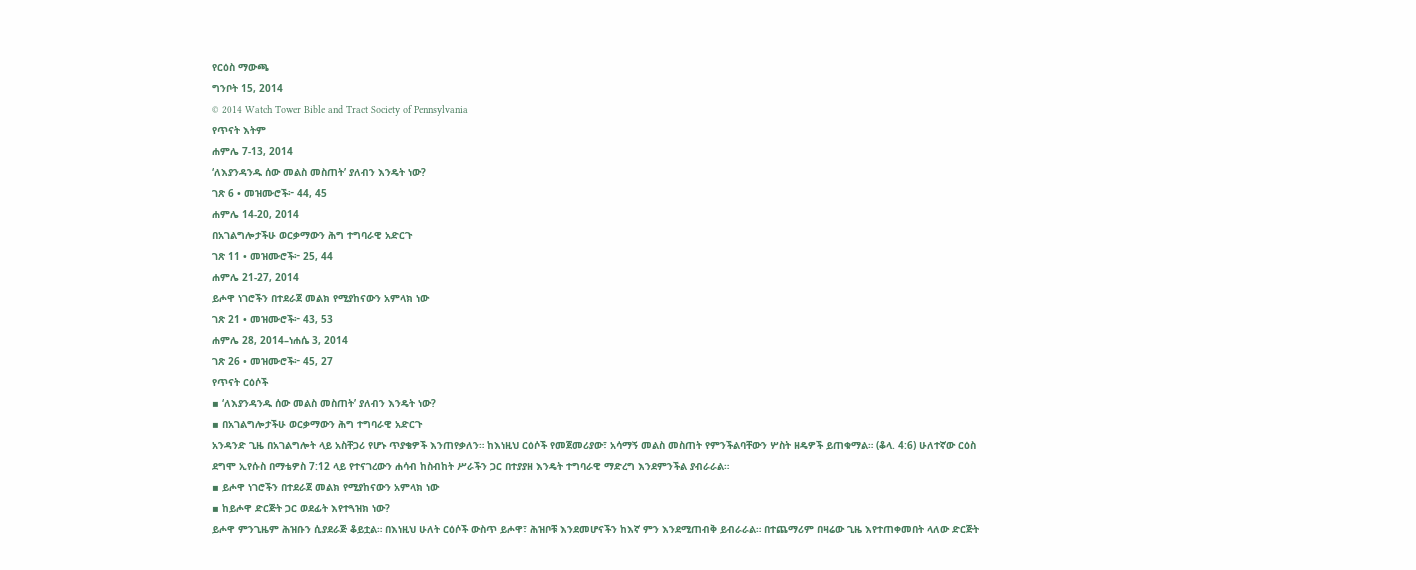የርዕስ ማውጫ
ግንቦት 15, 2014
© 2014 Watch Tower Bible and Tract Society of Pennsylvania
የጥናት እትም
ሐምሌ 7-13, 2014
‘ለእያንዳንዱ ሰው መልስ መስጠት’ ያለብን እንዴት ነው?
ገጽ 6 • መዝሙሮች፦ 44, 45
ሐምሌ 14-20, 2014
በአገልግሎታችሁ ወርቃማውን ሕግ ተግባራዊ አድርጉ
ገጽ 11 • መዝሙሮች፦ 25, 44
ሐምሌ 21-27, 2014
ይሖዋ ነገሮችን በተደራጀ መልክ የሚያከናውን አምላክ ነው
ገጽ 21 • መዝሙሮች፦ 43, 53
ሐምሌ 28, 2014–ነሐሴ 3, 2014
ገጽ 26 • መዝሙሮች፦ 45, 27
የጥናት ርዕሶች
▪ ‘ለእያንዳንዱ ሰው መልስ መስጠት’ ያለብን እንዴት ነው?
▪ በአገልግሎታችሁ ወርቃማውን ሕግ ተግባራዊ አድርጉ
አንዳንድ ጊዜ በአገልግሎት ላይ አስቸጋሪ የሆኑ ጥያቄዎች እንጠየቃለን። ከእነዚህ ርዕሶች የመጀመሪያው፣ አሳማኝ መልስ መስጠት የምንችልባቸውን ሦስት ዘዴዎች ይጠቁማል። (ቆላ. 4:6) ሁለተኛው ርዕስ ደግሞ ኢየሱስ በማቴዎስ 7:12 ላይ የተናገረውን ሐሳብ ከስብከት ሥራችን ጋር በተያያዘ እንዴት ተግባራዊ ማድረግ እንደምንችል ያብራራል።
▪ ይሖዋ ነገሮችን በተደራጀ መልክ የሚያከናውን አምላክ ነው
▪ ከይሖዋ ድርጅት ጋር ወደፊት እየተጓዝክ ነው?
ይሖዋ ምንጊዜም ሕዝቡን ሲያደራጅ ቆይቷል። በእነዚህ ሁለት ርዕሶች ውስጥ ይሖዋ፣ ሕዝቦቹ እንደመሆናችን ከእኛ ምን እንደሚጠብቅ ይብራራል። በተጨማሪም በዛሬው ጊዜ እየተጠቀመበት ላለው ድርጅት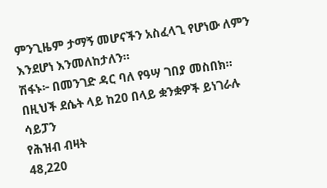ምንጊዜም ታማኝ መሆናችን አስፈላጊ የሆነው ለምን እንደሆነ እንመለከታለን።
ሽፋኑ፦ በመንገድ ዳር ባለ የዓሣ ገበያ መስበክ። በዚህች ደሴት ላይ ከ20 በላይ ቋንቋዎች ይነገራሉ
ሳይፓን
የሕዝብ ብዛት
48,220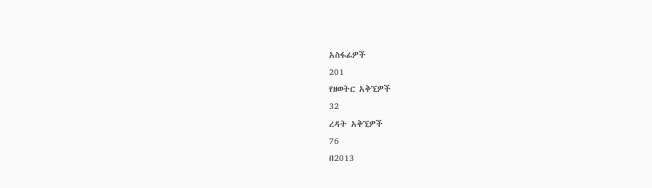አስፋፊዎች
201
የዘወትር አቅኚዎች
32
ረዳት አቅኚዎች
76
በ2013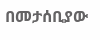በመታሰቢያው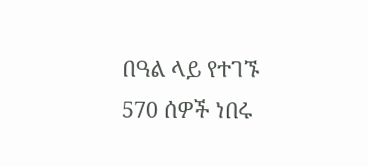በዓል ላይ የተገኙ 570 ሰዎች ነበሩ